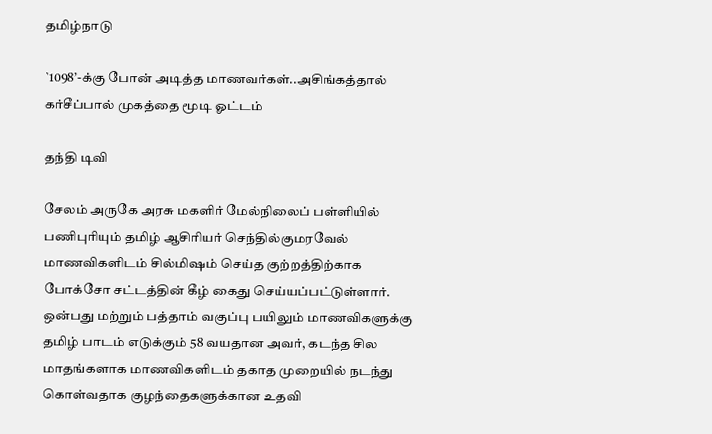தமிழ்நாடு

`1098’-க்கு போன் அடித்த மாணவர்கள்..அசிங்கத்தால் கர்சீப்பால் முகத்தை மூடி ஓட்டம்

தந்தி டிவி

சேலம் அருகே அரசு மகளிர் மேல்நிலைப் பள்ளியில் பணிபுரியும் தமிழ் ஆசிரியர் செந்தில்குமரவேல் மாணவிகளிடம் சில்மிஷம் செய்த குற்றத்திற்காக போக்சோ சட்டத்தின் கீழ் கைது செய்யப்பட்டுள்ளார். ஒன்பது மற்றும் பத்தாம் வகுப்பு பயிலும் மாணவிகளுக்கு தமிழ் பாடம் எடுக்கும் 58 வயதான அவர், கடந்த சில மாதங்களாக மாணவிகளிடம் தகாத முறையில் நடந்து கொள்வதாக குழந்தைகளுக்கான உதவி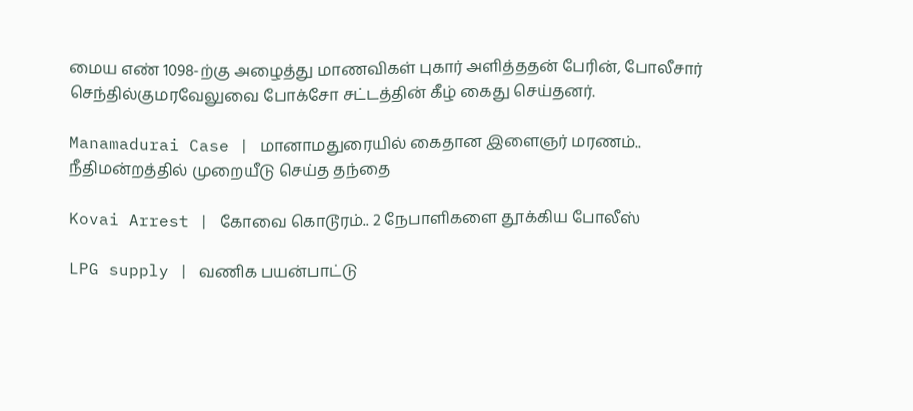மைய எண் 1098-ற்கு அழைத்து மாணவிகள் புகார் அளித்ததன் பேரின், போலீசார் செந்தில்குமரவேலுவை போக்சோ சட்டத்தின் கீழ் கைது செய்தனர்.

Manamadurai Case | மானாமதுரையில் கைதான இளைஞர் மரணம்.. நீதிமன்றத்தில் முறையீடு செய்த தந்தை

Kovai Arrest | கோவை கொடூரம்.. 2 நேபாளிகளை தூக்கிய போலீஸ்

LPG supply | வணிக பயன்பாட்டு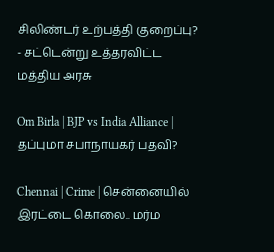சிலிண்டர் உற்பத்தி குறைப்பு? - சட்டென்று உத்தரவிட்ட மத்திய அரசு

Om Birla | BJP vs India Alliance | தப்புமா சபாநாயகர் பதவி?

Chennai | Crime | சென்னையில் இரட்டை கொலை.. மர்ம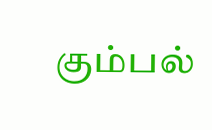கும்பல்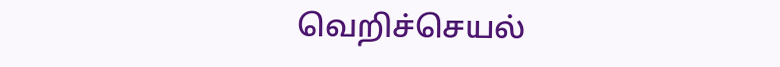வெறிச்செயல்